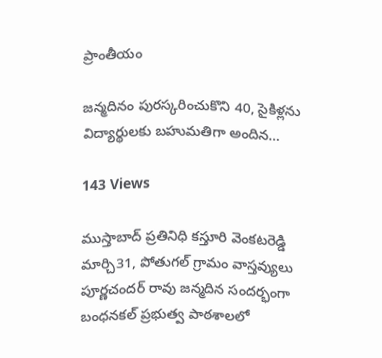ప్రాంతీయం

జన్మదినం పురస్కరించుకొని 40, సైకిళ్లను విద్యార్థులకు బహుమతిగా అందిన…

143 Views

ముస్తాబాద్ ప్రతినిధి కస్తూరి వెంకటరెడ్డి మార్చి31, పోతుగల్ గ్రామం వాస్తవ్యులు పూర్ణచందర్ రావు జన్మదిన సందర్భంగా బంధనకల్ ప్రభుత్వ పాఠశాలలో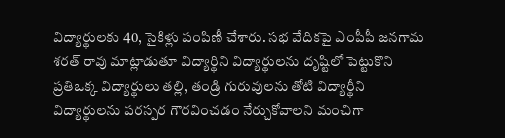విద్యార్థులకు 40, సైకిళ్లు పంపిణీ చేశారు. సభ వేదికపై ఎంపీపీ జనగామ శరత్ రావు మాట్లాడుతూ విద్యార్థిని విద్యార్థులను దృష్టిలో పెట్టుకొని ప్రతిఒక్క విద్యార్థులు తల్లి, తండ్రి గురువులను తోటి విద్యార్థీని విద్యార్థులను పరస్పర గౌరవించడం నేర్చుకోవాలని మంచిగా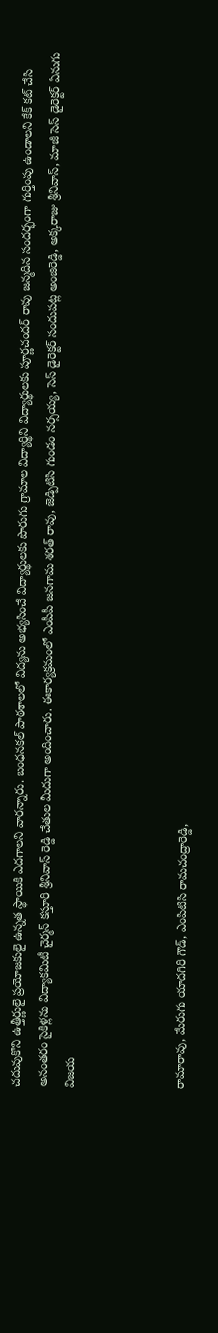చదువుకొని ఉత్తీర్ణులై ప్రయోజకులై ఉన్నత స్థాయికి ఎదగాలని వారన్నారు. బంధనకల్ పాఠశాలలో విద్యను అభ్యసించే విద్యార్థులకు పొరుగు గ్రామాల విద్యార్థిని విద్యార్థులకు పూర్ణచందర్ రావు జన్మదిన సందర్భంగా గుర్తింపు ఉండాలని కేక్ కట్ చేసి అనంతరం సైకిళ్లను విద్యాకమిటీ చైర్మన్ కస్తూరి శ్రీనివాస్ రెడ్డి చేతుల మీదుగా అందించారు. ఈకార్యక్రమంలో ఎంపీపీ జనగామ శరత్ రావు, జెడ్పిటిసి గుండం నర్సయ్య, సెస్ డైరెక్టర్ సందుపట్ల అంజిరెడ్డి, అక్కరాజు శ్రీనివాస్, మాజీ సెస్ డైరెక్టర్ ఏనుగు విజయ



రామారావు, మేరుగు యాదగిరి గౌడ్, ఎంపిటిసి రామచంద్రారెడ్డి,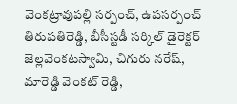వెంకట్రావుపల్లి సర్పంచ్, ఉపసర్పంచ్ తిరుపతిరెడ్డి, బీసీస్టడీ సర్కిల్ డైరెక్టర్ జెల్లవెంకటస్వామి, చిగురు నరేష్, మారెడ్డి వెంకట్ రెడ్డి,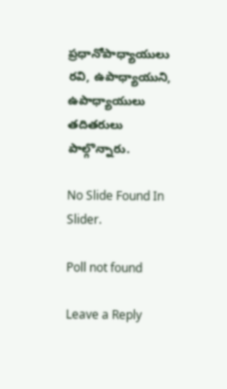ప్రధానోపాధ్యాయులు రవి, ఉపాధ్యాయుని, ఉపాధ్యాయులు తదితరులు పాల్గొన్నారు.

No Slide Found In Slider.

Poll not found

Leave a Reply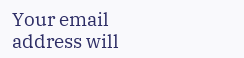Your email address will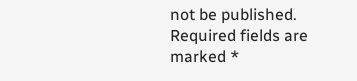not be published. Required fields are marked *